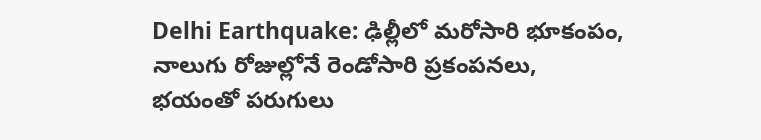Delhi Earthquake: ఢిల్లీలో మరోసారి భూకంపం, నాలుగు రోజుల్లోనే రెండోసారి ప్రకంపనలు, భయంతో పరుగులు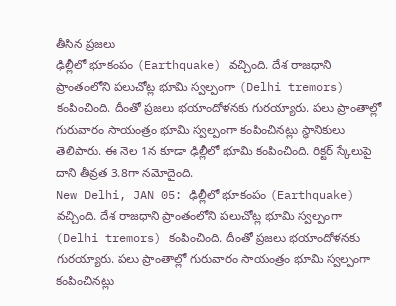తీసిన ప్రజలు
ఢిల్లీలో భూకంపం (Earthquake) వచ్చింది. దేశ రాజధాని ప్రాంతంలోని పలుచోట్ల భూమి స్వల్పంగా (Delhi tremors) కంపించింది. దీంతో ప్రజలు భయాందోళనకు గురయ్యారు. పలు ప్రాంతాల్లో గురువారం సాయంత్రం భూమి స్వల్పంగా కంపించినట్లు స్థానికులు తెలిపారు. ఈ నెల 1న కూడా ఢిల్లీలో భూమి కంపించింది. రిక్టర్ స్కేలుపై దాని తీవ్రత 3.8గా నమోదైంది.
New Delhi, JAN 05: ఢిల్లీలో భూకంపం (Earthquake) వచ్చింది. దేశ రాజధాని ప్రాంతంలోని పలుచోట్ల భూమి స్వల్పంగా (Delhi tremors) కంపించింది. దీంతో ప్రజలు భయాందోళనకు గురయ్యారు. పలు ప్రాంతాల్లో గురువారం సాయంత్రం భూమి స్వల్పంగా కంపించినట్లు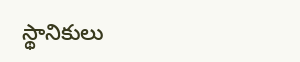స్థానికులు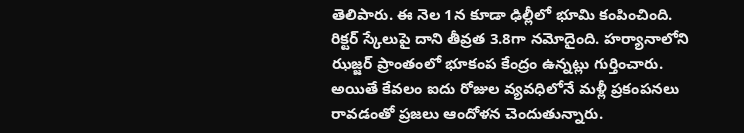తెలిపారు. ఈ నెల 1న కూడా ఢిల్లీలో భూమి కంపించింది. రిక్టర్ స్కేలుపై దాని తీవ్రత 3.8గా నమోదైంది. హర్యానాలోని ఝజ్జర్ ప్రాంతంలో భూకంప కేంద్రం ఉన్నట్లు గుర్తించారు. అయితే కేవలం ఐదు రోజుల వ్యవధిలోనే మళ్లీ ప్రకంపనలు రావడంతో ప్రజలు ఆందోళన చెందుతున్నారు.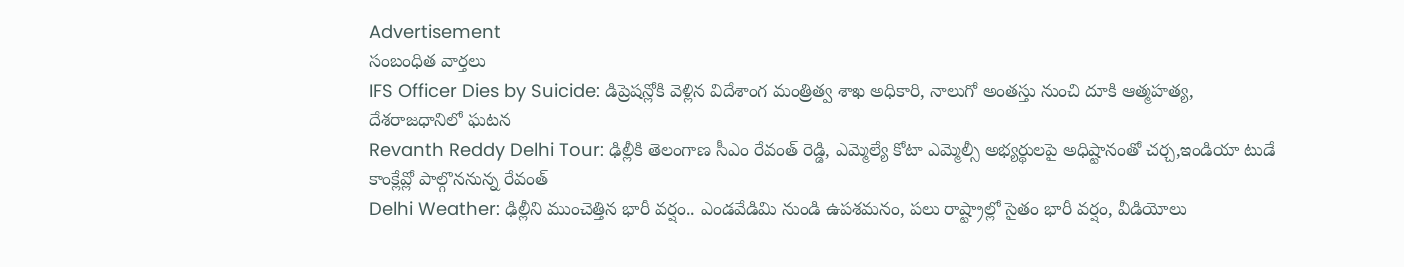Advertisement
సంబంధిత వార్తలు
IFS Officer Dies by Suicide: డిప్రెషన్లోకి వెళ్లిన విదేశాంగ మంత్రిత్వ శాఖ అధికారి, నాలుగో అంతస్తు నుంచి దూకి ఆత్మహత్య, దేశరాజధానిలో ఘటన
Revanth Reddy Delhi Tour: ఢిల్లీకి తెలంగాణ సీఎం రేవంత్ రెడ్డి, ఎమ్మెల్యే కోటా ఎమ్మెల్సీ అభ్యర్థులపై అధిష్టానంతో చర్చ,ఇండియా టుడే కాంక్లేవ్లో పాల్గొననున్న రేవంత్
Delhi Weather: ఢిల్లీని ముంచెత్తిన భారీ వర్షం.. ఎండవేడిమి నుండి ఉపశమనం, పలు రాష్ట్రాల్లో సైతం భారీ వర్షం, వీడియోలు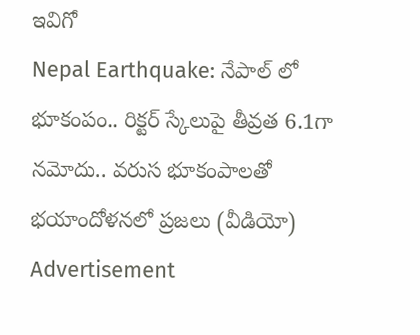ఇవిగో
Nepal Earthquake: నేపాల్ లో భూకంపం.. రిక్టర్ స్కేలుపై తీవ్రత 6.1గా నమోదు.. వరుస భూకంపాలతో భయాందోళనలో ప్రజలు (వీడియో)
Advertisement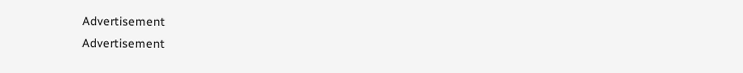Advertisement
Advertisement